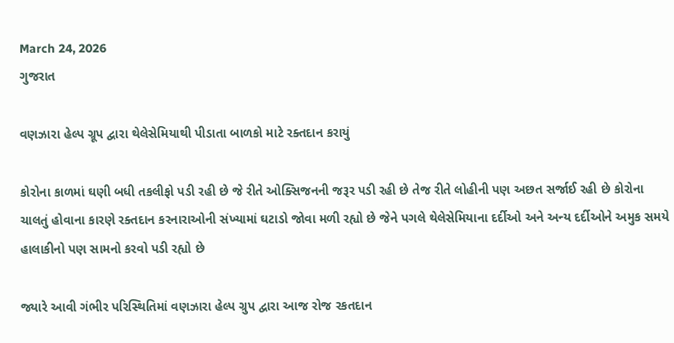March 24, 2026
ગુજરાત

વણઝારા હેલ્પ ગ્રૂપ દ્વારા થેલેસેમિયાથી પીડાતા બાળકો માટે રક્તદાન કરાયું

કોરોના કાળમાં ઘણી બધી તકલીફો પડી રહી છે જે રીતે ઓક્સિજનની જરૂર પડી રહી છે તેજ રીતે લોહીની પણ અછત સર્જાઈ રહી છે કોરોના ચાલતું હોવાના કારણે રક્તદાન કરનારાઓની સંખ્યામાં ઘટાડો જોવા મળી રહ્યો છે જેને પગલે થેલેસેમિયાના દર્દીઓ અને અન્ય દર્દીઓને અમુક સમયે હાલાકીનો પણ સામનો કરવો પડી રહ્યો છે

જ્યારે આવી ગંભીર પરિસ્થિતિમાં વણઝારા હેલ્પ ગ્રુપ દ્વારા આજ રોજ રકતદાન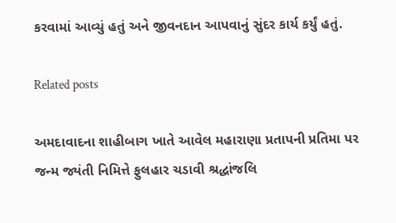કરવામાં આવ્યું હતું અને જીવનદાન આપવાનું સુંદર કાર્ય કર્યું હતું.

Related posts

અમદાવાદના શાહીબાગ ખાતે આવેલ મહારાણા પ્રતાપની પ્રતિમા પર જન્મ જ્યંતી નિમિત્તે ફુલહાર ચડાવી શ્રદ્ધાંજલિ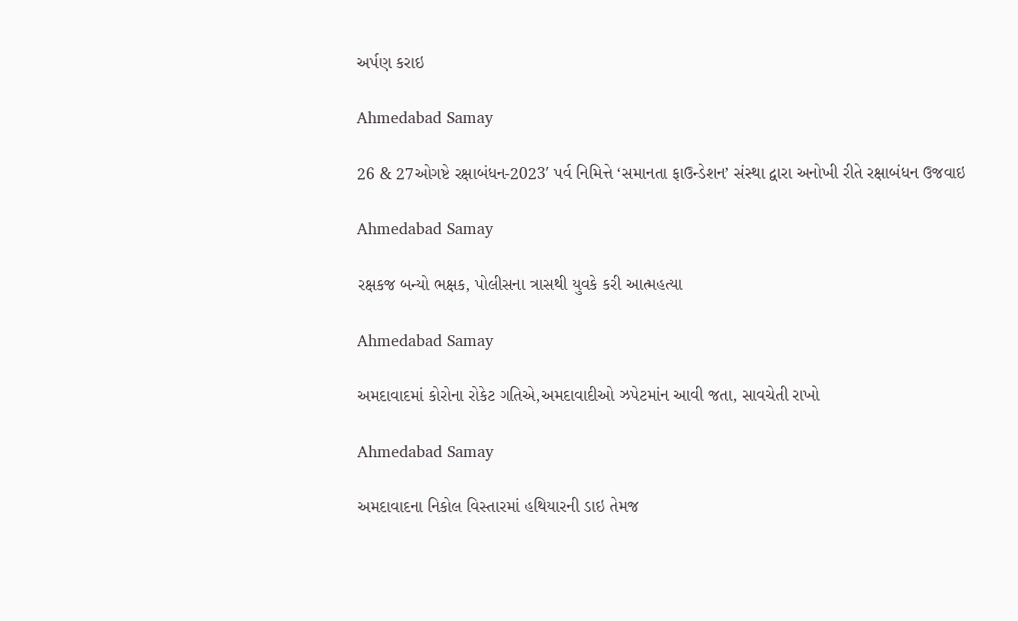અર્પણ કરાઇ

Ahmedabad Samay

26 & 27ઓગષ્ટે રક્ષાબંધન-2023′ પર્વ નિમિત્તે ‘સમાનતા ફાઉન્ડેશન’ સંસ્થા દ્વારા અનોખી રીતે રક્ષાબંધન ઉજવાઇ

Ahmedabad Samay

રક્ષકજ બન્યો ભક્ષક, પોલીસના ત્રાસથી યુવકે કરી આત્મહત્યા

Ahmedabad Samay

અમદાવાદમાં કોરોના રોકેટ ગતિએ,અમદાવાદીઓ ઝપેટમાંન આવી જતા, સાવચેતી રાખો

Ahmedabad Samay

અમદાવાદના નિકોલ વિસ્તારમાં હથિયારની ડાઇ તેમજ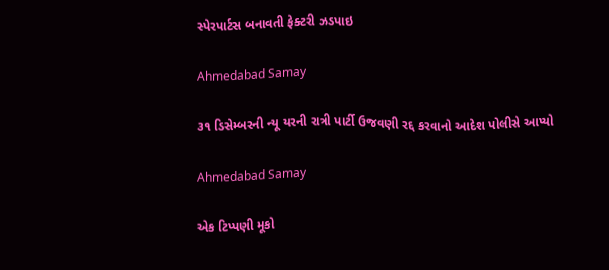સ્પેરપાર્ટસ બનાવતી ફેક્ટરી ઝડપાઇ

Ahmedabad Samay

૩૧ ડિસેમ્બરની ન્યૂ યરની રાત્રી પાર્ટી ઉજવણી રદ્દ કરવાનો આદેશ પોલીસે આપ્યો

Ahmedabad Samay

એક ટિપ્પણી મૂકો